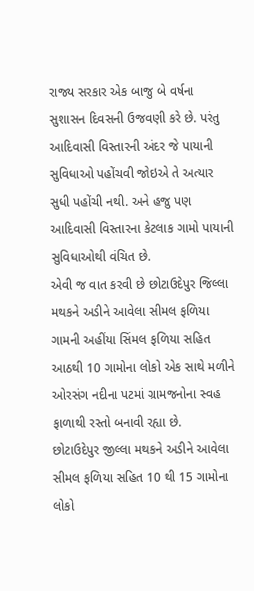રાજ્ય સરકાર એક બાજુ બે વર્ષના સુશાસન દિવસની ઉજવણી કરે છે. પરંતુ આદિવાસી વિસ્તારની અંદર જે પાયાની સુવિધાઓ પહોંચવી જોઇએ તે અત્યાર સુધી પહોંચી નથી. અને હજુ પણ આદિવાસી વિસ્તારના કેટલાક ગામો પાયાની સુવિધાઓથી વંચિત છે.
એવી જ વાત કરવી છે છોટાઉદેપુર જિલ્લા મથકને અડીને આવેલા સીમલ ફળિયા ગામની અહીંયા સિંમલ ફળિયા સહિત આઠથી 10 ગામોના લોકો એક સાથે મળીને ઓરસંગ નદીના પટમાં ગ્રામજનોના સ્વહ ફાળાથી રસ્તો બનાવી રહ્યા છે.
છોટાઉદેપુર જીલ્લા મથકને અડીને આવેલા સીમલ ફળિયા સહિત 10 થી 15 ગામોના લોકો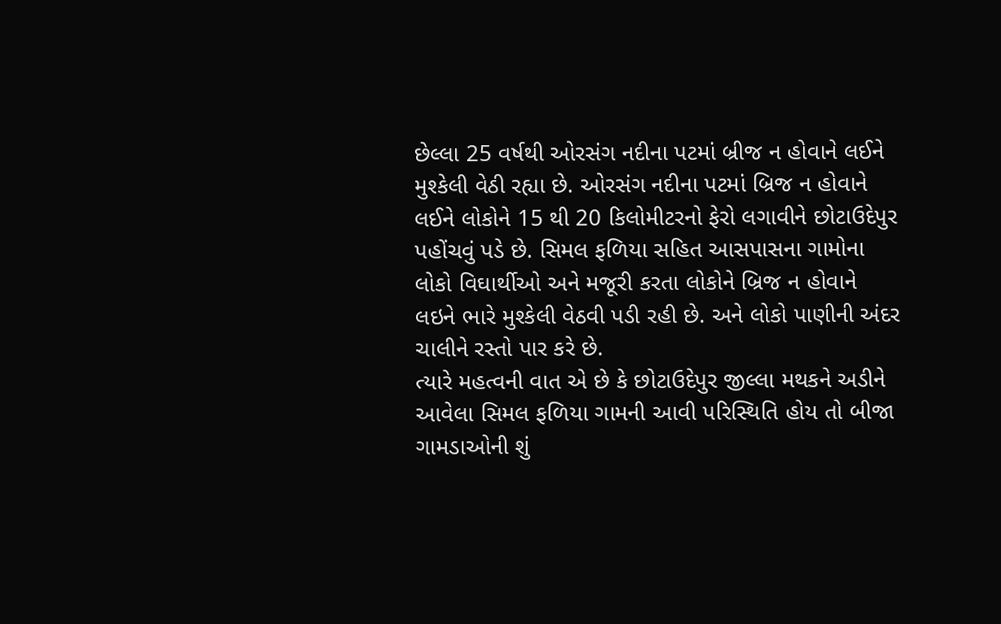છેલ્લા 25 વર્ષથી ઓરસંગ નદીના પટમાં બ્રીજ ન હોવાને લઈને મુશ્કેલી વેઠી રહ્યા છે. ઓરસંગ નદીના પટમાં બ્રિજ ન હોવાને લઈને લોકોને 15 થી 20 કિલોમીટરનો ફેરો લગાવીને છોટાઉદેપુર પહોંચવું પડે છે. સિમલ ફળિયા સહિત આસપાસના ગામોના લોકો વિઘાર્થીઓ અને મજૂરી કરતા લોકોને બ્રિજ ન હોવાને લઇને ભારે મુશ્કેલી વેઠવી પડી રહી છે. અને લોકો પાણીની અંદર ચાલીને રસ્તો પાર કરે છે.
ત્યારે મહત્વની વાત એ છે કે છોટાઉદેપુર જીલ્લા મથકને અડીને આવેલા સિમલ ફળિયા ગામની આવી પરિસ્થિતિ હોય તો બીજા ગામડાઓની શું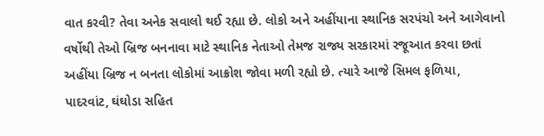વાત કરવી? તેવા અનેક સવાલો થઈ રહ્યા છે. લોકો અને અહીંયાના સ્થાનિક સરપંચો અને આગેવાનો વર્ષોથી તેઓ બ્રિજ બનનાવા માટે સ્થાનિક નેતાઓ તેમજ રાજ્ય સરકારમાં રજૂઆત કરવા છતાં અહીંયા બ્રિજ ન બનતા લોકોમાં આક્રોશ જોવા મળી રહ્યો છે. ત્યારે આજે સિમલ ફળિયા, પાદરવાંટ, ઘંઘોડા સહિત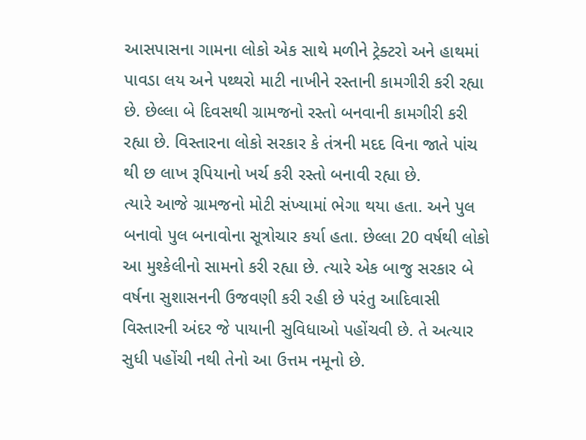આસપાસના ગામના લોકો એક સાથે મળીને ટ્રેક્ટરો અને હાથમાં પાવડા લય અને પથ્થરો માટી નાખીને રસ્તાની કામગીરી કરી રહ્યા છે. છેલ્લા બે દિવસથી ગ્રામજનો રસ્તો બનવાની કામગીરી કરી રહ્યા છે. વિસ્તારના લોકો સરકાર કે તંત્રની મદદ વિના જાતે પાંચ થી છ લાખ રૂપિયાનો ખર્ચ કરી રસ્તો બનાવી રહ્યા છે.
ત્યારે આજે ગ્રામજનો મોટી સંખ્યામાં ભેગા થયા હતા. અને પુલ બનાવો પુલ બનાવોના સૂત્રોચાર કર્યા હતા. છેલ્લા 20 વર્ષથી લોકો આ મુશ્કેલીનો સામનો કરી રહ્યા છે. ત્યારે એક બાજુ સરકાર બે વર્ષના સુશાસનની ઉજવણી કરી રહી છે પરંતુ આદિવાસી વિસ્તારની અંદર જે પાયાની સુવિધાઓ પહોંચવી છે. તે અત્યાર સુધી પહોંચી નથી તેનો આ ઉત્તમ નમૂનો છે.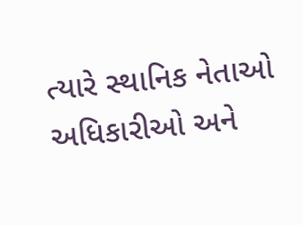ત્યારે સ્થાનિક નેતાઓ અધિકારીઓ અને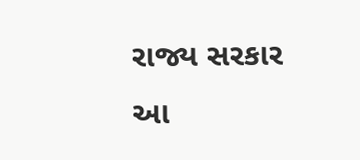રાજ્ય સરકાર આ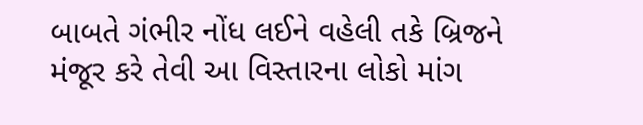બાબતે ગંભીર નોંધ લઈને વહેલી તકે બ્રિજને મંજૂર કરે તેવી આ વિસ્તારના લોકો માંગ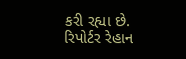કરી રહ્યા છે.
રિપોર્ટર રેહાન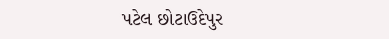પટેલ છોટાઉદેપુર